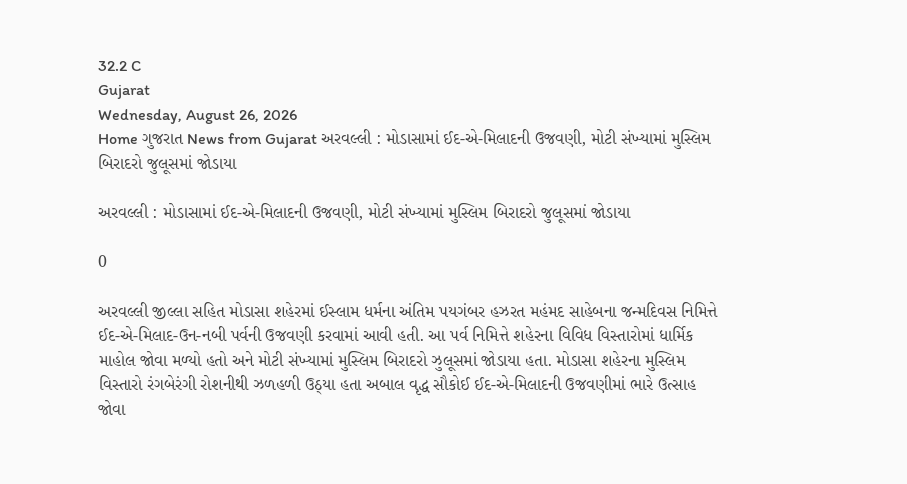32.2 C
Gujarat
Wednesday, August 26, 2026
Home ગુજરાત News from Gujarat અરવલ્લી : મોડાસામાં ઈદ-એ-મિલાદની ઉજવણી, મોટી સંખ્યામાં મુસ્લિમ બિરાદરો જુલૂસમાં જોડાયા

અરવલ્લી : મોડાસામાં ઈદ-એ-મિલાદની ઉજવણી, મોટી સંખ્યામાં મુસ્લિમ બિરાદરો જુલૂસમાં જોડાયા

0

અરવલ્લી જીલ્લા સહિત મોડાસા શહેરમાં ઈસ્લામ ધર્મના અંતિમ પયગંબર હઝરત મહંમદ સાહેબના જન્મદિવસ નિમિત્તે ઈદ-એ-મિલાદ-ઉન-નબી પર્વની ઉજવણી કરવામાં આવી હતી. આ પર્વ નિમિત્તે શહેરના વિવિધ વિસ્તારોમાં ધાર્મિક માહોલ જોવા મળ્યો હતો અને મોટી સંખ્યામાં મુસ્લિમ બિરાદરો ઝુલૂસમાં જોડાયા હતા. મોડાસા શહેરના મુસ્લિમ વિસ્તારો રંગબેરંગી રોશનીથી ઝળહળી ઉઠ્યા હતા અબાલ વૃદ્ધ સૌકોઈ ઈદ-એ-મિલાદની ઉજવણીમાં ભારે ઉત્સાહ જોવા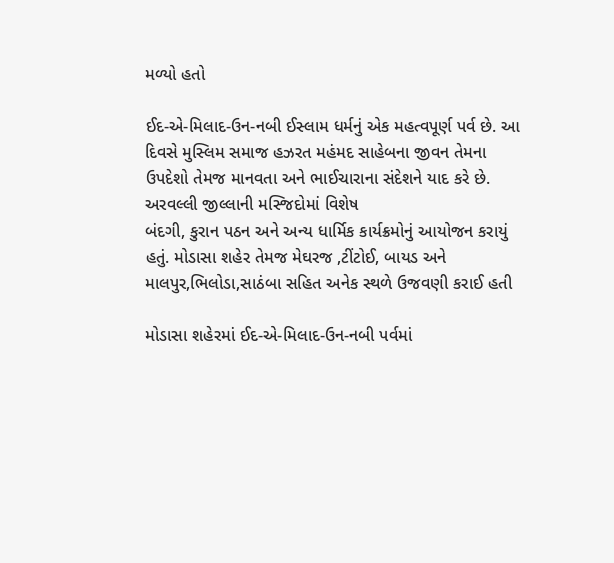મળ્યો હતો

ઈદ-એ-મિલાદ-ઉન-નબી ઈસ્લામ ધર્મનું એક મહત્વપૂર્ણ પર્વ છે. આ દિવસે મુસ્લિમ સમાજ હઝરત મહંમદ સાહેબના જીવન તેમના ઉપદેશો તેમજ માનવતા અને ભાઈચારાના સંદેશને યાદ કરે છે. અરવલ્લી જીલ્લાની મસ્જિદોમાં વિશેષ
બંદગી, કુરાન પઠન અને અન્ય ધાર્મિક કાર્યક્રમોનું આયોજન કરાયું હતું. મોડાસા શહેર તેમજ મેઘરજ ,ટીંટોઈ, બાયડ અને
માલપુર,ભિલોડા,સાઠંબા સહિત અનેક સ્થળે ઉજવણી કરાઈ હતી

મોડાસા શહેરમાં ઈદ-એ-મિલાદ-ઉન-નબી પર્વમાં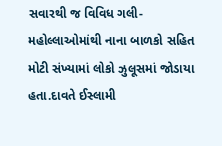સવારથી જ વિવિધ ગલી-મહોલ્લાઓમાંથી નાના બાળકો સહિત મોટી સંખ્યામાં લોકો ઝુલૂસમાં જોડાયા હતા.દાવતે ઈસ્લામી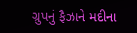ગ્રુપનું ફૈઝાને મદીના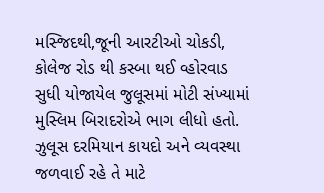મસ્જિદથી,જૂની આરટીઓ ચોકડી, કોલેજ રોડ થી કસ્બા થઈ વ્હોરવાડ સુધી યોજાયેલ જુલૂસમાં મોટી સંખ્યામાં મુસ્લિમ બિરાદરોએ ભાગ લીધો હતો. ઝુલૂસ દરમિયાન કાયદો અને વ્યવસ્થા જળવાઈ રહે તે માટે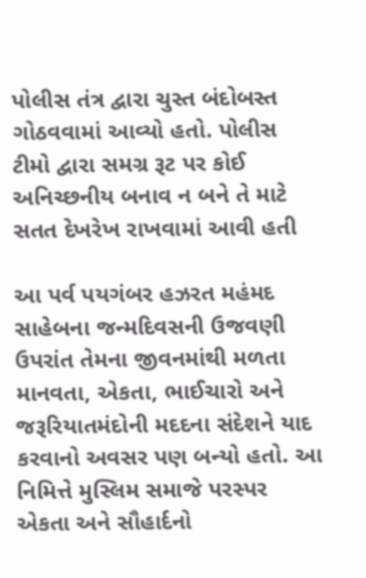પોલીસ તંત્ર દ્વારા ચુસ્ત બંદોબસ્ત ગોઠવવામાં આવ્યો હતો. પોલીસ ટીમો દ્વારા સમગ્ર રૂટ પર કોઈ અનિચ્છનીય બનાવ ન બને તે માટે સતત દેખરેખ રાખવામાં આવી હતી

આ પર્વ પયગંબર હઝરત મહંમદ સાહેબના જન્મદિવસની ઉજવણી ઉપરાંત તેમના જીવનમાંથી મળતા માનવતા, એકતા, ભાઈચારો અને જરૂરિયાતમંદોની મદદના સંદેશને યાદ કરવાનો અવસર પણ બન્યો હતો. આ નિમિત્તે મુસ્લિમ સમાજે પરસ્પર એકતા અને સૌહાર્દનો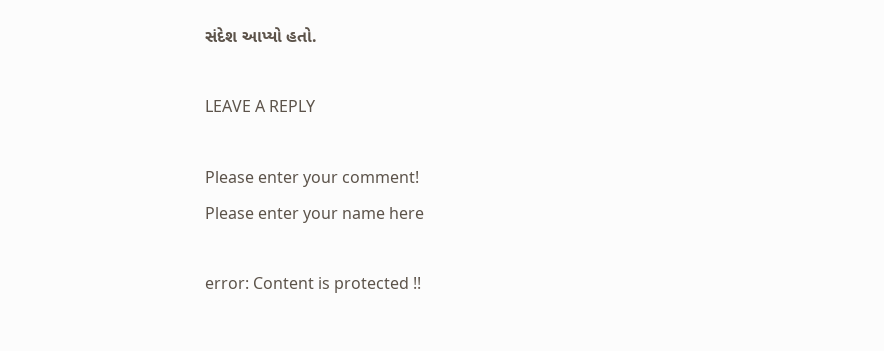સંદેશ આપ્યો હતો.

LEAVE A REPLY

Please enter your comment!
Please enter your name here

error: Content is protected !!